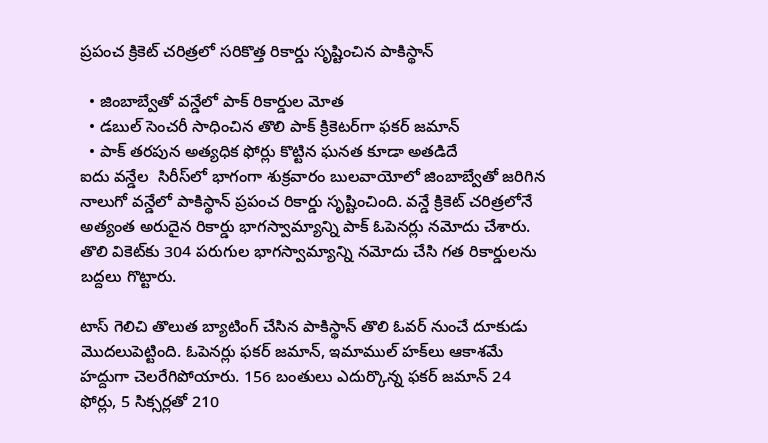ప్రపంచ క్రికెట్ చరిత్రలో సరికొత్త రికార్డు సృష్టించిన పాకిస్థాన్

  • జింబాబ్వేతో వన్డేలో పాక్ రికార్డుల మోత
  • డబుల్ సెంచరీ సాధించిన తొలి పాక్ క్రికెటర్‌గా ఫకర్ జమాన్
  • పాక్ తరపున అత్యధిక ఫోర్లు కొట్టిన ఘనత కూడా అతడిదే
ఐదు వన్డేల  సిరీస్‌లో భాగంగా శుక్రవారం బులవాయోలో జింబాబ్వేతో జరిగిన నాలుగో వన్డేలో పాకిస్థాన్ ప్రపంచ రికార్డు సృష్టించింది. వన్డే క్రికెట్ చరిత్రలోనే అత్యంత అరుదైన రికార్డు భాగస్వామ్యాన్ని పాక్ ఓపెనర్లు నమోదు చేశారు. తొలి వికెట్‌కు 304 పరుగుల భాగస్వామ్యాన్ని నమోదు చేసి గత రికార్డులను బద్దలు గొట్టారు.

టాస్ గెలిచి తొలుత బ్యాటింగ్ చేసిన పాకిస్థాన్ తొలి ఓవర్ నుంచే దూకుడు మొదలుపెట్టింది. ఓపెనర్లు ఫకర్ జమాన్, ఇమాముల్ హక్‌లు ఆకాశమే హద్దుగా చెలరేగిపోయారు. 156 బంతులు ఎదుర్కొన్న ఫకర్ జమాన్ 24 ఫోర్లు, 5 సిక్సర్లతో 210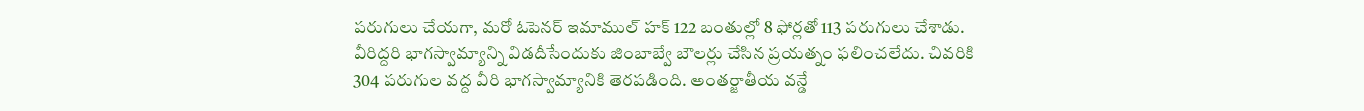పరుగులు చేయగా, మరో ఓపెనర్ ఇమాముల్ హక్ 122 బంతుల్లో 8 ఫోర్లతో 113 పరుగులు చేశాడు. వీరిద్దరి భాగస్వామ్యాన్ని విడదీసేందుకు జింబాబ్వే బౌలర్లు చేసిన ప్రయత్నం ఫలించలేదు. చివరికి 304 పరుగుల వద్ద వీరి భాగస్వామ్యానికి తెరపడింది. అంతర్జాతీయ వన్డే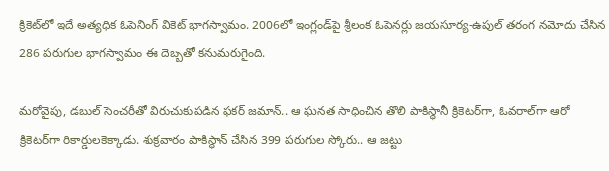క్రికెట్‌లో ఇదే అత్యధిక ఓపెనింగ్ వికెట్ భాగస్వామం. 2006లో ఇంగ్లండ్‌పై శ్రీలంక ఓపెనర్లు జయసూర్య-ఉపుల్ తరంగ నమోదు చేసిన 286 పరుగుల భాగస్వామం ఈ దెబ్బతో కనుమరుగైంది.

మరోవైపు, డబుల్ సెంచరీతో విరుచుకుపడిన ఫకర్ జమాన్.. ఆ ఘనత సాధించిన తొలి పాకిస్థానీ క్రికెటర్‌గా, ఓవరాల్‌గా ఆరో క్రికెటర్‌గా రికార్డులకెక్కాడు. శుక్రవారం పాకిస్థాన్ చేసిన 399 పరుగుల స్కోరు.. ఆ జట్టు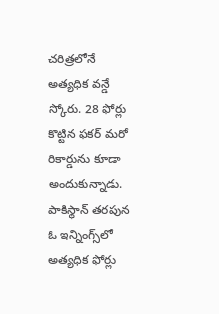చరిత్రలోనే అత్యధిక వన్డే స్కోరు. 28 ఫోర్లు కొట్టిన ఫకర్ మరో రికార్డును కూడా అందుకున్నాడు. పాకిస్థాన్ తరపున ఓ ఇన్నింగ్స్‌లో అత్యధిక ఫోర్లు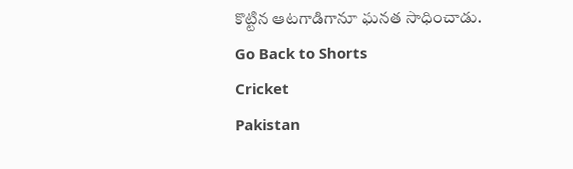కొట్టిన ఆటగాడిగానూ ఘనత సాధించాడు.
Go Back to Shorts
Cricket
Pakistan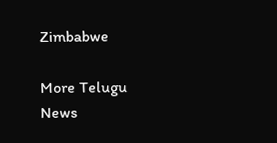Zimbabwe

More Telugu News